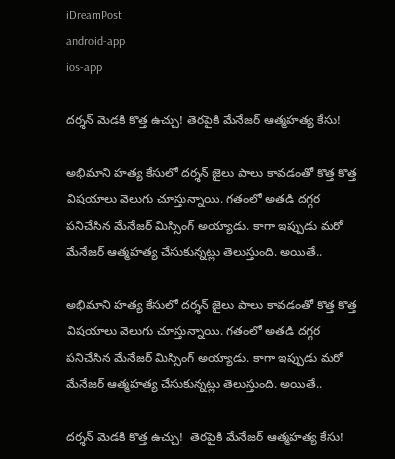iDreamPost
android-app
ios-app

దర్శన్ మెడకి కొత్త ఉచ్చు! తెరపైకి మేనేజర్ ఆత్మహత్య కేసు!

అభిమాని హత్య కేసులో దర్శన్ జైలు పాలు కావడంతో కొత్త కొత్త విషయాలు వెలుగు చూస్తున్నాయి. గతంలో అతడి దగ్గర పనిచేసిన మేనేజర్ మిస్సింగ్ అయ్యాడు. కాగా ఇప్పుడు మరో మేనేజర్ ఆత్మహత్య చేసుకున్నట్లు తెలుస్తుంది. అయితే..

అభిమాని హత్య కేసులో దర్శన్ జైలు పాలు కావడంతో కొత్త కొత్త విషయాలు వెలుగు చూస్తున్నాయి. గతంలో అతడి దగ్గర పనిచేసిన మేనేజర్ మిస్సింగ్ అయ్యాడు. కాగా ఇప్పుడు మరో మేనేజర్ ఆత్మహత్య చేసుకున్నట్లు తెలుస్తుంది. అయితే..

దర్శన్ మెడకి కొత్త ఉచ్చు!  తెరపైకి మేనేజర్ ఆత్మహత్య కేసు!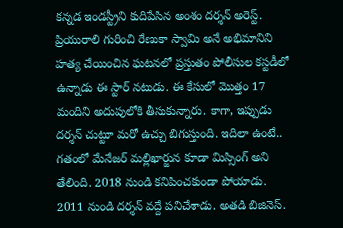కన్నడ ఇండస్ట్రీని కుదిపేసిన అంశం దర్శన్ అరెస్ట్. ప్రియురాలి గురించి రేణుకా స్వామి అనే అభిమానిని హత్య చేయించిన ఘటనలో ప్రస్తుతం పోలీసుల కస్టడీలో ఉన్నాడు ఈ స్టార్ నటుడు. ఈ కేసులో మొత్తం 17 మందిని అదుపులోకి తీసుకున్నారు. కాగా, ఇప్పుడు దర్శన్ చుట్టూ మరో ఉచ్చు బిగుస్తుంది. ఇదిలా ఉంటే.. గతంలో మేనేజర్ మల్లిఖార్జున కూడా మిస్సింగ్ అని తేలింది. 2018 నుండి కనిపించకుండా పోయాడు. 2011 నుండి దర్శన్ వద్దే పనిచేశాడు. అతడి బిజినెస్.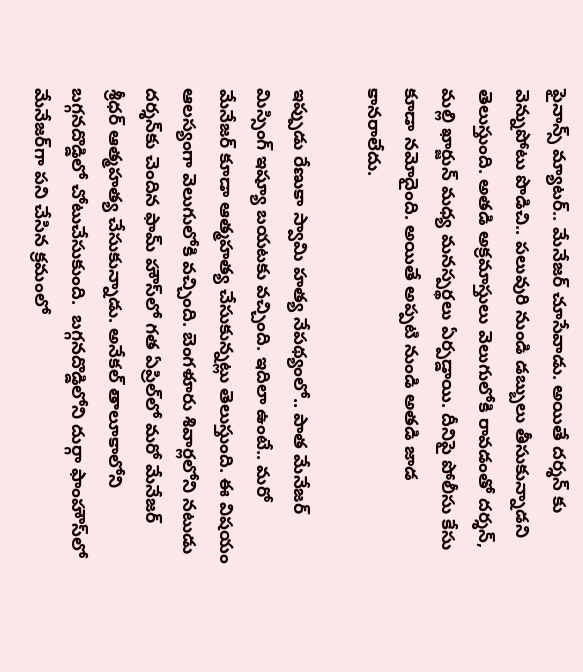ఫైనాన్స్ మ్యాటర్.. మేనేజర్ చూసేవాడు. అయితే దర్శన్ కు వెన్నుపోటు పొడిచి.. పలువురి నుండి డబ్బులు తీసుకున్నాడని తెలుస్తుంది. అతడి అక్రమాస్తులు వెలుగులోకి రావడంతో దర్శన్, మల్లి ఖార్జున్ మధ్య మనస్పర్థలు ఏర్పడ్డాయి. దీనిపై పోలీసు కేసు కూడా నమోదైంది. అయితే అప్పటి నుండి అతడి జాడ కానరాలేదు.

ఇప్పుడు రేణుకా స్వామి హత్య నేపథ్యంలో.. పాత మేనేజర్ మిస్సింగ్ ఇష్యూ బయటకు వచ్చింది. ఇదిలా ఉంటే.. మరో మేనేజర్ కూడా ఆత్మహత్య చేసుకున్నట్లు తెలుస్తుంది. ఈ విషయం ఆలస్యంగా వెలుగులోకి వచ్చింది. బెంగళూరు శివార్లలోని నటుడు దర్శన్‌కు చెందిన ఫామ్ హౌస్‌లో గత ఏప్రిల్‌లో మరో మేనేజర్ శ్రీధర్ ఆత్మహత్య చేసుకున్నాడు. అనేకల్ తాలూకాలోని బగ్గనదొడ్డిలో చోటుచేసుకుంది.  బగ్గనదొడ్డిలోని దుర్గా ఫాంహౌస్‌లో మేనేజర్‌గా పని చేసిన క్రమంలో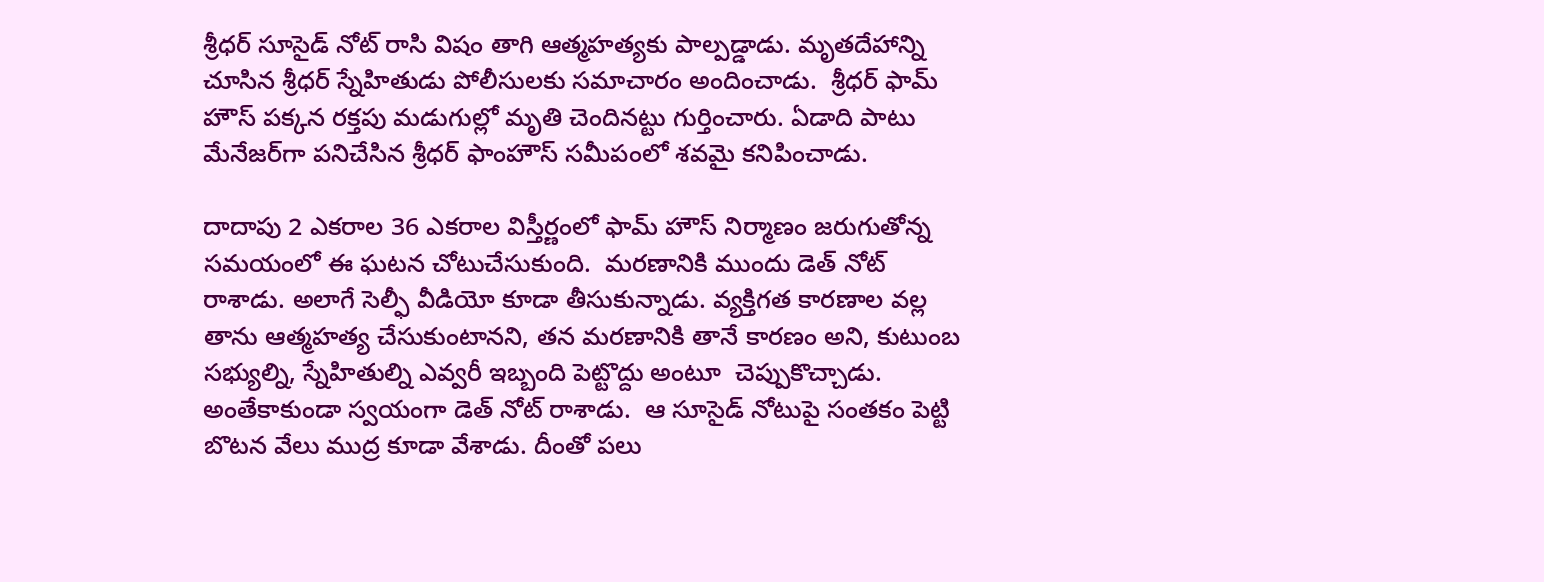శ్రీధర్ సూసైడ్ నోట్ రాసి విషం తాగి ఆత్మహత్యకు పాల్పడ్డాడు. మృతదేహాన్ని చూసిన శ్రీధర్ స్నేహితుడు పోలీసులకు సమాచారం అందించాడు.  శ్రీధర్ ఫామ్ హౌస్ పక్కన రక్తపు మడుగుల్లో మృతి చెందినట్టు గుర్తించారు. ఏడాది పాటు మేనేజర్‌గా పనిచేసిన శ్రీధర్ ఫాంహౌస్ సమీపంలో శవమై కనిపించాడు.

దాదాపు 2 ఎకరాల 36 ఎకరాల విస్తీర్ణంలో ఫామ్ హౌస్ నిర్మాణం జరుగుతోన్న సమయంలో ఈ ఘటన చోటుచేసుకుంది.  మరణానికి ముందు డెత్ నోట్ రాశాడు. అలాగే సెల్ఫీ వీడియో కూడా తీసుకున్నాడు. వ్యక్తిగత కారణాల వల్ల తాను ఆత్మహత్య చేసుకుంటానని, తన మరణానికి తానే కారణం అని, కుటుంబ సభ్యుల్ని, స్నేహితుల్ని ఎవ్వరీ ఇబ్బంది పెట్టొద్దు అంటూ  చెప్పుకొచ్చాడు.  అంతేకాకుండా స్వయంగా డెత్ నోట్ రాశాడు.  ఆ సూసైడ్ నోటుపై సంతకం పెట్టి బొటన వేలు ముద్ర కూడా వేశాడు. దీంతో పలు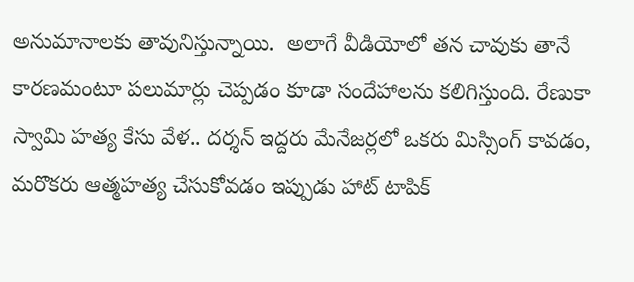అనుమానాలకు తావునిస్తున్నాయి.  అలాగే వీడియోలో తన చావుకు తానే కారణమంటూ పలుమార్లు చెప్పడం కూడా సందేహాలను కలిగిస్తుంది. రేణుకా స్వామి హత్య కేసు వేళ.. దర్శన్ ఇద్దరు మేనేజర్లలో ఒకరు మిస్సింగ్ కావడం, మరొకరు ఆత్మహత్య చేసుకోవడం ఇప్పుడు హాట్ టాపిక్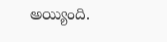అయ్యింది.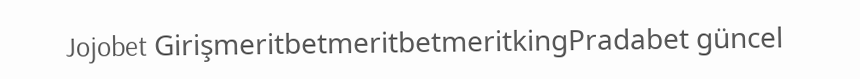Jojobet GirişmeritbetmeritbetmeritkingPradabet güncel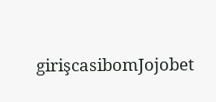girişcasibomJojobet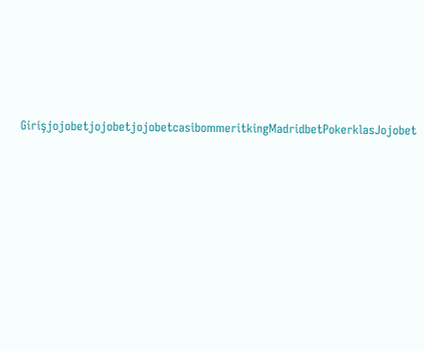GirişjojobetjojobetjojobetcasibommeritkingMadridbetPokerklasJojobet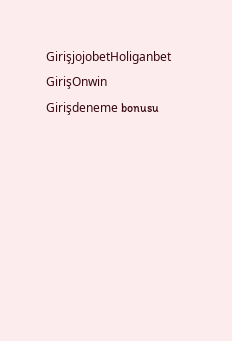GirişjojobetHoliganbet GirişOnwin Girişdeneme bonusu